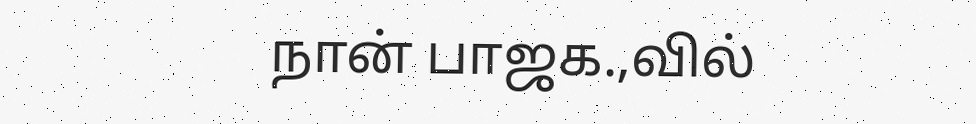நான் பாஜக.,வில்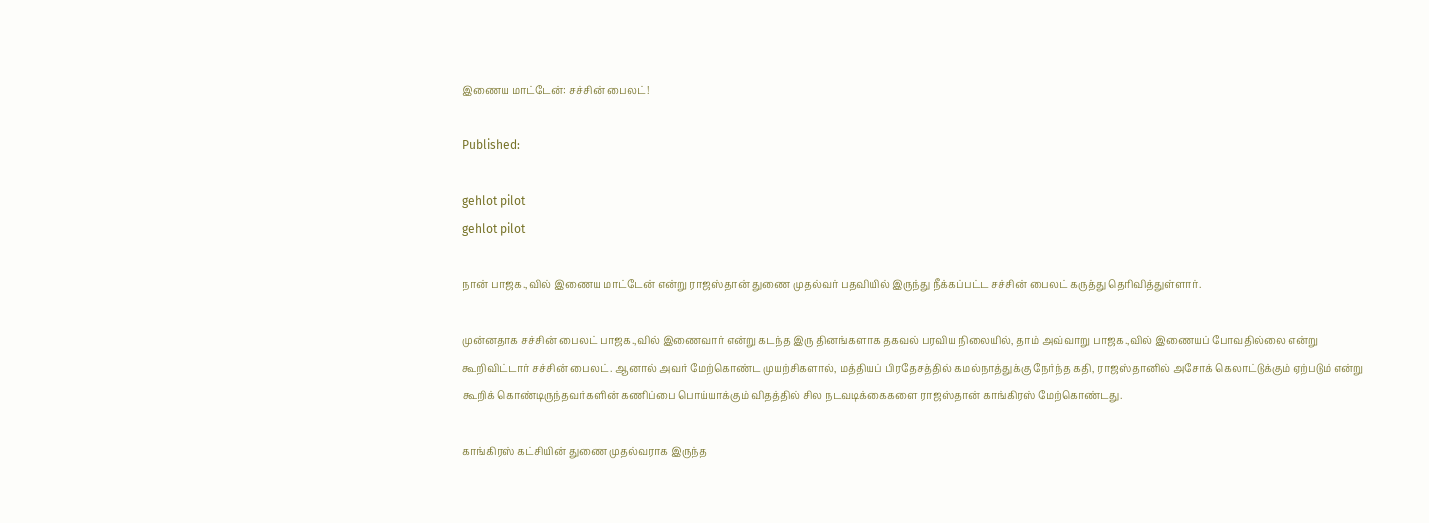இணைய மாட்டேன்: சச்சின் பைலட்!

Published:

gehlot pilot
gehlot pilot

நான் பாஜக.,வில் இணைய மாட்டேன் என்று ராஜஸ்தான் துணை முதல்வர் பதவியில் இருந்து நீக்கப்பட்ட சச்சின் பைலட் கருத்து தெரிவித்துள்ளார்.

முன்னதாக சச்சின் பைலட் பாஜக.,வில் இணைவார் என்று கடந்த இரு தினங்களாக தகவல் பரவிய நிலையில், தாம் அவ்வாறு பாஜக.,வில் இணையப் போவதில்லை என்று கூறிவிட்டார் சச்சின் பைலட். ஆனால் அவர் மேற்கொண்ட முயற்சிகளால், மத்தியப் பிரதேசத்தில் கமல்நாத்துக்கு நேர்ந்த கதி, ராஜஸ்தானில் அசோக் கெலாட்டுக்கும் ஏற்படும் என்று கூறிக் கொண்டிருந்தவர்களின் கணிப்பை பொய்யாக்கும் விதத்தில் சில நடவடிக்கைகளை ராஜஸ்தான் காங்கிரஸ் மேற்கொண்டது.

காங்கிரஸ் கட்சியின் துணை முதல்வராக இருந்த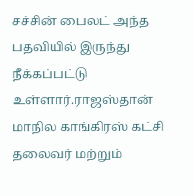சச்சின் பைலட் அந்த பதவியில் இருந்து நீக்கப்பட்டு உள்ளார்.ராஜஸ்தான் மாநில காங்கிரஸ் கட்சி தலைவர் மற்றும்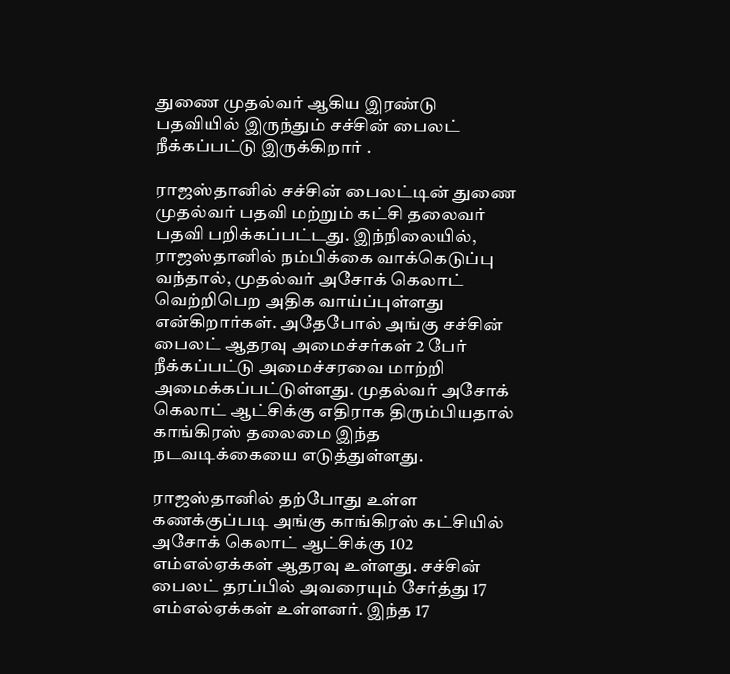துணை முதல்வர் ஆகிய இரண்டு பதவியில் இருந்தும் சச்சின் பைலட் நீக்கப்பட்டு இருக்கிறார் .

ராஜஸ்தானில் சச்சின் பைலட்டின் துணை முதல்வர் பதவி மற்றும் கட்சி தலைவர் பதவி பறிக்கப்பட்டது. இந்நிலையில், ராஜஸ்தானில் நம்பிக்கை வாக்கெடுப்பு வந்தால், முதல்வர் அசோக் கெலாட் வெற்றிபெற அதிக வாய்ப்புள்ளது என்கிறார்கள். அதேபோல் அங்கு சச்சின் பைலட் ஆதரவு அமைச்சர்கள் 2 பேர் நீக்கப்பட்டு அமைச்சரவை மாற்றி அமைக்கப்பட்டுள்ளது. முதல்வர் அசோக் கெலாட் ஆட்சிக்கு எதிராக திரும்பியதால் காங்கிரஸ் தலைமை இந்த நடவடிக்கையை எடுத்துள்ளது.

ராஜஸ்தானில் தற்போது உள்ள கணக்குப்படி அங்கு காங்கிரஸ் கட்சியில் அசோக் கெலாட் ஆட்சிக்கு 102 எம்எல்ஏக்கள் ஆதரவு உள்ளது. சச்சின் பைலட் தரப்பில் அவரையும் சேர்த்து 17 எம்எல்ஏக்கள் உள்ளனர். இந்த 17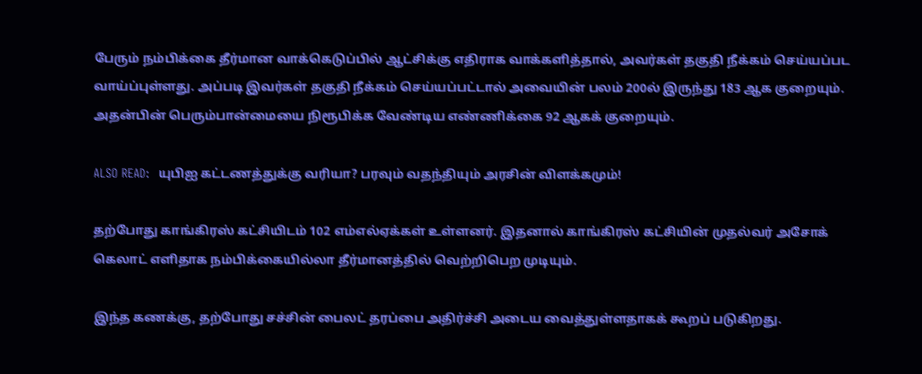பேரும் நம்பிக்கை தீர்மான வாக்கெடுப்பில் ஆட்சிக்கு எதிராக வாக்களித்தால், அவர்கள் தகுதி நீக்கம் செய்யப்பட வாய்ப்புள்ளது. அப்படி இவர்கள் தகுதி நீக்கம் செய்யப்பட்டால் அவையின் பலம் 200ல் இருந்து 183 ஆக குறையும். அதன்பின் பெரும்பான்மையை நிரூபிக்க வேண்டிய எண்ணிக்கை 92 ஆகக் குறையும்.

ALSO READ:  யுபிஐ கட்டணத்துக்கு வரியா? பரவும் வதந்தியும் அரசின் விளக்கமும்!

தற்போது காங்கிரஸ் கட்சியிடம் 102 எம்எல்ஏக்கள் உள்ளனர். இதனால் காங்கிரஸ் கட்சியின் முதல்வர் அசோக் கெலாட் எளிதாக நம்பிக்கையில்லா தீர்மானத்தில் வெற்றிபெற முடியும்.

இந்த கணக்கு, தற்போது சச்சின் பைலட் தரப்பை அதிர்ச்சி அடைய வைத்துள்ளதாகக் கூறப் படுகிறது.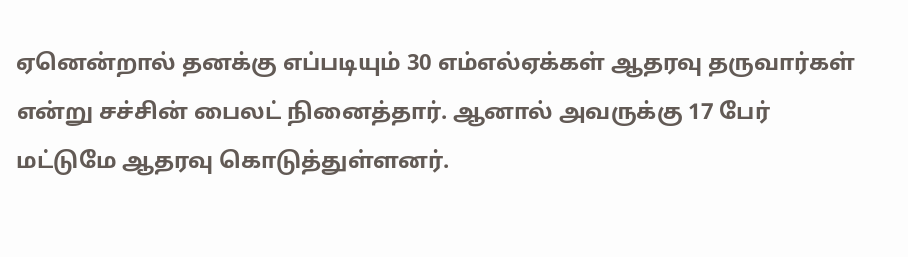ஏனென்றால் தனக்கு எப்படியும் 30 எம்எல்ஏக்கள் ஆதரவு தருவார்கள் என்று சச்சின் பைலட் நினைத்தார். ஆனால் அவருக்கு 17 பேர் மட்டுமே ஆதரவு கொடுத்துள்ளனர்.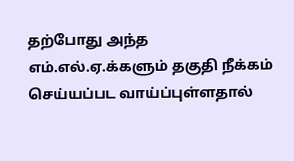தற்போது அந்த எம்.எல்.ஏ.க்களும் தகுதி நீக்கம் செய்யப்பட வாய்ப்புள்ளதால்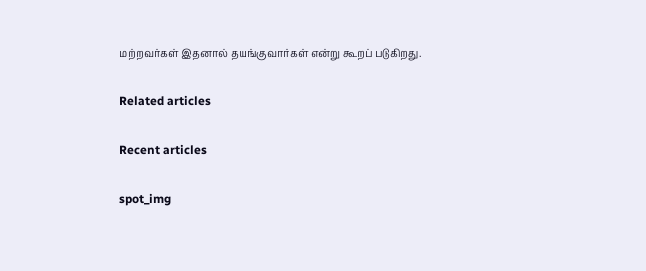மற்றவர்கள் இதனால் தயங்குவார்கள் என்று கூறப் படுகிறது.

Related articles

Recent articles

spot_img